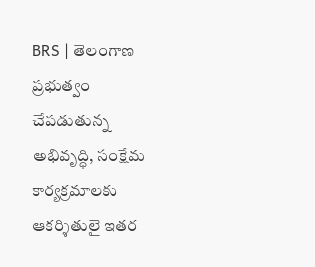BRS | తెలంగాణ ప్రభుత్వం చేపడుతున్న అభివృద్ధి, సంక్షేమ కార్యక్రమాలకు ఆకర్శితులై ఇతర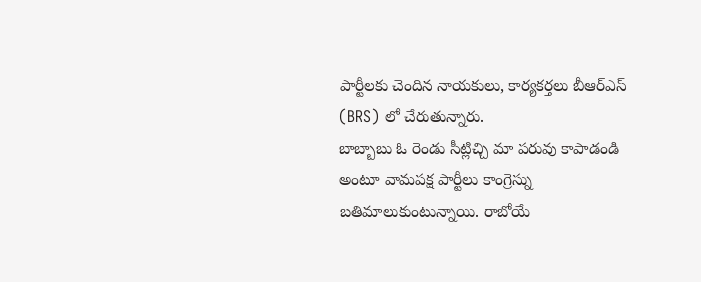పార్టీలకు చెందిన నాయకులు, కార్యకర్తలు బీఆర్ఎస్ (BRS) లో చేరుతున్నారు.
బాబ్బాబు ఓ రెండు సీట్లిచ్చి మా పరువు కాపాడండి అంటూ వామపక్ష పార్టీలు కాంగ్రెస్ను బతిమాలుకుంటున్నాయి. రాబోయే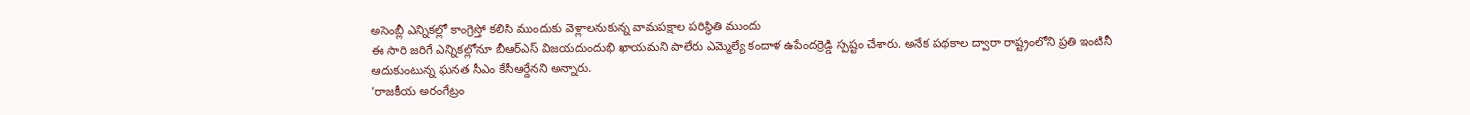అసెంబ్లీ ఎన్నికల్లో కాంగ్రెస్తో కలిసి ముందుకు వెళ్లాలనుకున్న వామపక్షాల పరిస్థితి ముందు
ఈ సారి జరిగే ఎన్నికల్లోనూ బీఆర్ఎస్ విజయదుందుభి ఖాయమని పాలేరు ఎమ్మెల్యే కందాళ ఉపేందర్రెడ్డి స్పష్టం చేశారు. అనేక పథకాల ద్వారా రాష్ట్రంలోని ప్రతి ఇంటినీ ఆదుకుంటున్న ఘనత సీఎం కేసీఆర్దేనని అన్నారు.
‘రాజకీయ అరంగేట్రం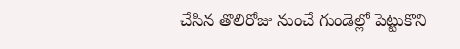చేసిన తొలిరోజు నుంచే గుండెల్లో పెట్టుకొని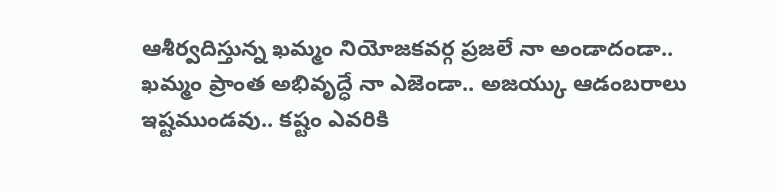ఆశీర్వదిస్తున్న ఖమ్మం నియోజకవర్గ ప్రజలే నా అండాదండా.. ఖమ్మం ప్రాంత అభివృద్ధే నా ఎజెండా.. అజయ్కు ఆడంబరాలు ఇష్టముండవు.. కష్టం ఎవరికి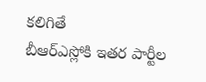కలిగితే
బీఆర్ఎస్లోకి ఇతర పార్టీల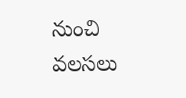నుంచి వలసలు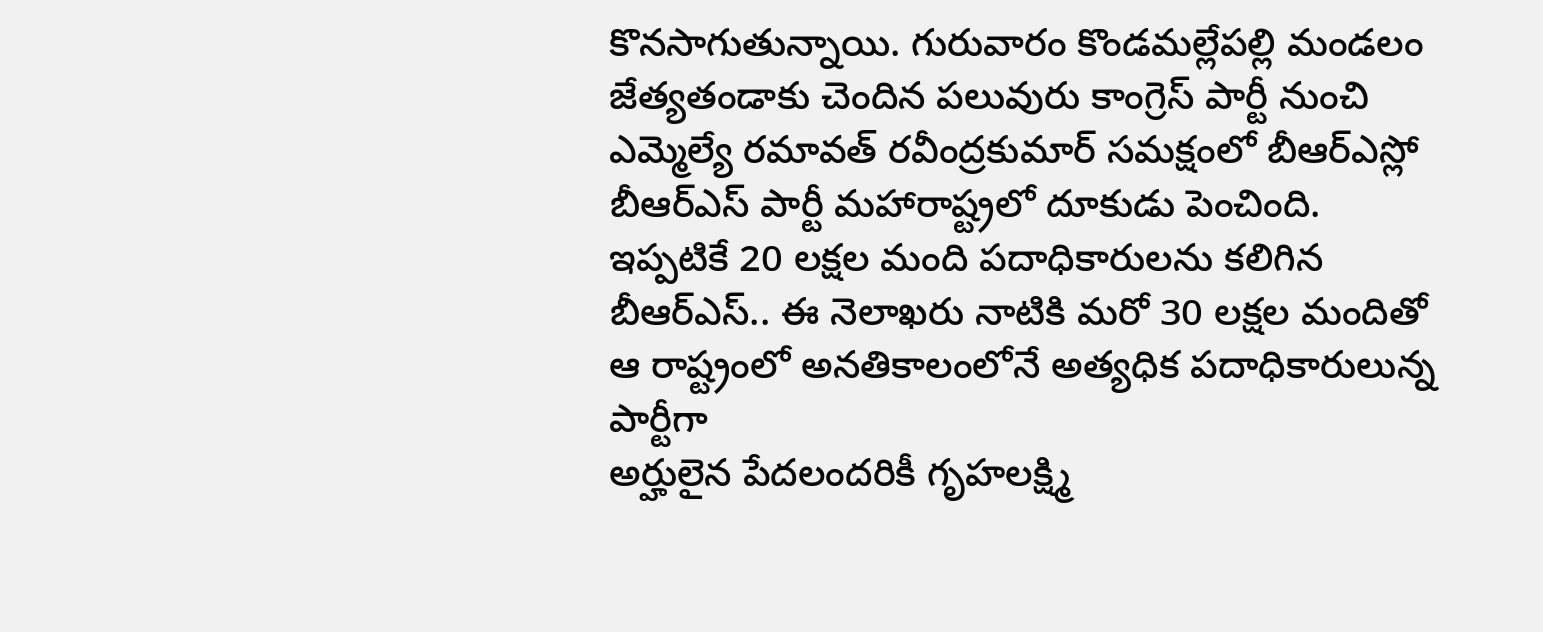కొనసాగుతున్నాయి. గురువారం కొండమల్లేపల్లి మండలం జేత్యతండాకు చెందిన పలువురు కాంగ్రెస్ పార్టీ నుంచి ఎమ్మెల్యే రమావత్ రవీంద్రకుమార్ సమక్షంలో బీఆర్ఎస్లో
బీఆర్ఎస్ పార్టీ మహారాష్ట్రలో దూకుడు పెంచింది. ఇప్పటికే 20 లక్షల మంది పదాధికారులను కలిగిన బీఆర్ఎస్.. ఈ నెలాఖరు నాటికి మరో 30 లక్షల మందితో ఆ రాష్ట్రంలో అనతికాలంలోనే అత్యధిక పదాధికారులున్న పార్టీగా
అర్హులైన పేదలందరికీ గృహలక్ష్మి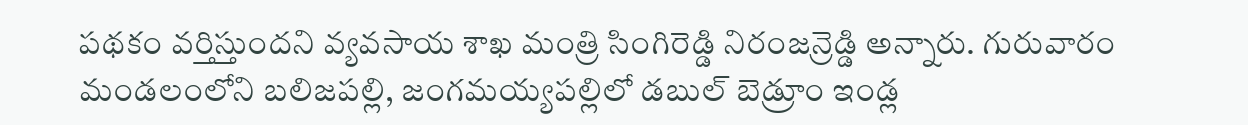పథకం వర్తిస్తుందని వ్యవసాయ శాఖ మంత్రి సింగిరెడ్డి నిరంజన్రెడ్డి అన్నారు. గురువారం మండలంలోని బలిజపల్లి, జంగమయ్యపల్లిలో డబుల్ బెడ్రూం ఇండ్ల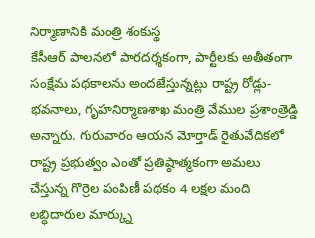నిర్మాణానికి మంత్రి శంకుస్థ
కేసీఆర్ పాలనలో పారదర్శకంగా, పార్టీలకు అతీతంగా సంక్షేమ పథకాలను అందజేస్తున్నట్లు రాష్ట్ర రోడ్లు-భవనాలు, గృహనిర్మాణశాఖ మంత్రి వేముల ప్రశాంత్రెడ్డి అన్నారు. గురువారం ఆయన మోర్తాడ్ రైతువేదికలో
రాష్ట్ర ప్రభుత్వం ఎంతో ప్రతిష్ఠాత్మకంగా అమలు చేస్తున్న గొర్రెల పంపిణీ పథకం 4 లక్షల మంది లబ్ధిదారుల మార్క్ను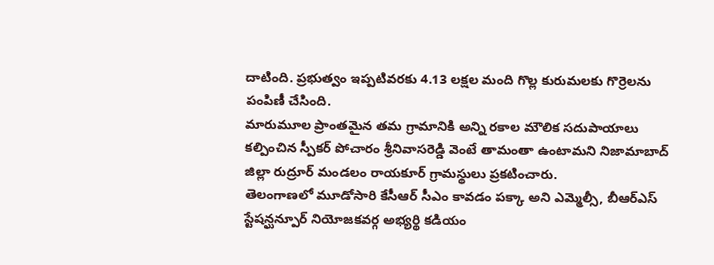దాటింది. ప్రభుత్వం ఇప్పటివరకు 4.13 లక్షల మంది గొల్ల కురుమలకు గొర్రెలను పంపిణీ చేసింది.
మారుమూల ప్రాంతమైన తమ గ్రామానికి అన్ని రకాల మౌలిక సదుపాయాలు కల్పించిన స్పీకర్ పోచారం శ్రీనివాసరెడ్డి వెంటే తామంతా ఉంటామని నిజామాబాద్ జిల్లా రుద్రూర్ మండలం రాయకూర్ గ్రామస్థులు ప్రకటించారు.
తెలంగాణలో మూడోసారి కేసీఆర్ సీఎం కావడం పక్కా అని ఎమ్మెల్సీ, బీఆర్ఎస్ స్టేషన్ఘన్పూర్ నియోజకవర్గ అభ్యర్థి కడియం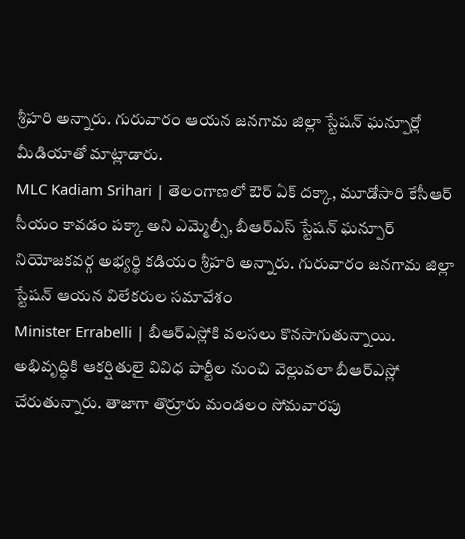శ్రీహరి అన్నారు. గురువారం ఆయన జనగామ జిల్లా స్టేషన్ ఘన్పూర్లో మీడియాతో మాట్లాడారు.
MLC Kadiam Srihari | తెలంగాణలో ఔర్ ఏక్ దక్కా, మూడోసారి కేసీఆర్ సీయం కావడం పక్కా అని ఎమ్మెల్సీ, బీఆర్ఎస్ స్టేషన్ ఘన్పూర్ నియోజకవర్గ అభ్యర్థి కడియం శ్రీహరి అన్నారు. గురువారం జనగామ జిల్లా స్టేషన్ ఆయన విలేకరుల సమావేశం
Minister Errabelli | బీఆర్ఎస్లోకి వలసలు కొనసాగుతున్నాయి. అభివృద్ధికి ఆకర్షితులై వివిధ పార్టీల నుంచి వెల్లువలా బీఆర్ఎస్లో చేరుతున్నారు. తాజాగా తొర్రూరు మండలం సోమవారపు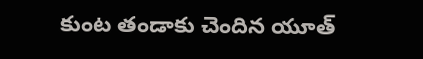కుంట తండాకు చెందిన యూత్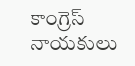కాంగ్రెస్ నాయకులు